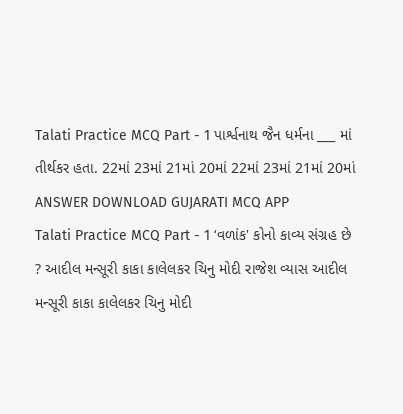Talati Practice MCQ Part - 1 પાર્શ્વનાથ જૈન ધર્મના ___ માં તીર્થકર હતા. 22માં 23માં 21માં 20માં 22માં 23માં 21માં 20માં ANSWER DOWNLOAD GUJARATI MCQ APP
Talati Practice MCQ Part - 1 ‘વળાંક' કોનો કાવ્ય સંગ્રહ છે ? આદીલ મન્સૂરી કાકા કાલેલકર ચિનુ મોદી રાજેશ વ્યાસ આદીલ મન્સૂરી કાકા કાલેલકર ચિનુ મોદી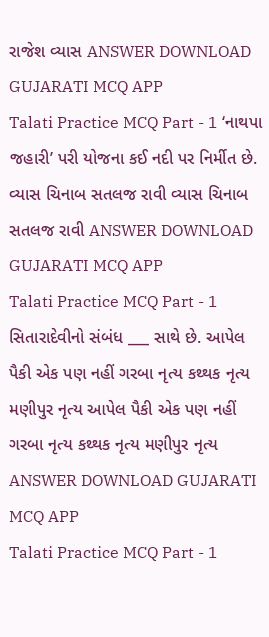રાજેશ વ્યાસ ANSWER DOWNLOAD GUJARATI MCQ APP
Talati Practice MCQ Part - 1 ‘નાથપા જહારી’ પરી યોજના કઈ નદી પર નિર્મીત છે. વ્યાસ ચિનાબ સતલજ રાવી વ્યાસ ચિનાબ સતલજ રાવી ANSWER DOWNLOAD GUJARATI MCQ APP
Talati Practice MCQ Part - 1 સિતારાદેવીનો સંબંધ ___ સાથે છે. આપેલ પૈકી એક પણ નહીં ગરબા નૃત્ય કથ્થક નૃત્ય મણીપુર નૃત્ય આપેલ પૈકી એક પણ નહીં ગરબા નૃત્ય કથ્થક નૃત્ય મણીપુર નૃત્ય ANSWER DOWNLOAD GUJARATI MCQ APP
Talati Practice MCQ Part - 1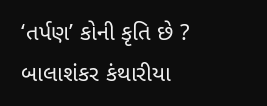‘તર્પણ’ કોની કૃતિ છે ? બાલાશંકર કંથારીયા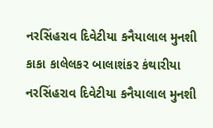નરસિંહરાવ દિવેટીયા કનૈયાલાલ મુનશી કાકા કાલેલકર બાલાશંકર કંથારીયા નરસિંહરાવ દિવેટીયા કનૈયાલાલ મુનશી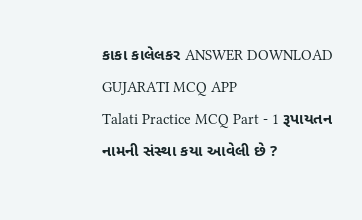કાકા કાલેલકર ANSWER DOWNLOAD GUJARATI MCQ APP
Talati Practice MCQ Part - 1 રૂપાયતન નામની સંસ્થા કયા આવેલી છે ?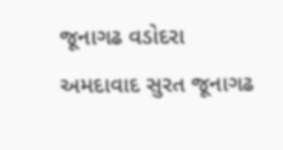જૂનાગઢ વડોદરા અમદાવાદ સુરત જૂનાગઢ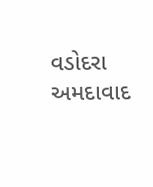વડોદરા અમદાવાદ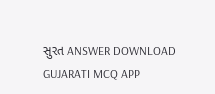સુરત ANSWER DOWNLOAD GUJARATI MCQ APP